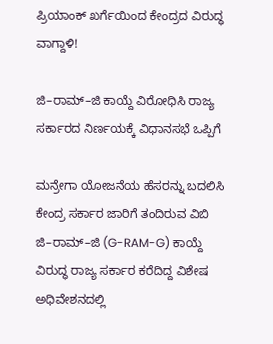ಪ್ರಿಯಾಂಕ್ ಖರ್ಗೆಯಿಂದ ಕೇಂದ್ರದ ವಿರುದ್ಧ ವಾಗ್ದಾಳಿ!

ಜಿ–ರಾಮ್–ಜಿ ಕಾಯ್ದೆ ವಿರೋಧಿಸಿ ರಾಜ್ಯ ಸರ್ಕಾರದ ನಿರ್ಣಯಕ್ಕೆ ವಿಧಾನಸಭೆ ಒಪ್ಪಿಗೆ

ಮನ್ರೇಗಾ ಯೋಜನೆಯ ಹೆಸರನ್ನು ಬದಲಿಸಿ ಕೇಂದ್ರ ಸರ್ಕಾರ ಜಾರಿಗೆ ತಂದಿರುವ ವಿಬಿ ಜಿ–ರಾಮ್–ಜಿ (G-RAM-G) ಕಾಯ್ದೆ ವಿರುದ್ಧ ರಾಜ್ಯ ಸರ್ಕಾರ ಕರೆದಿದ್ದ ವಿಶೇಷ ಅಧಿವೇಶನದಲ್ಲಿ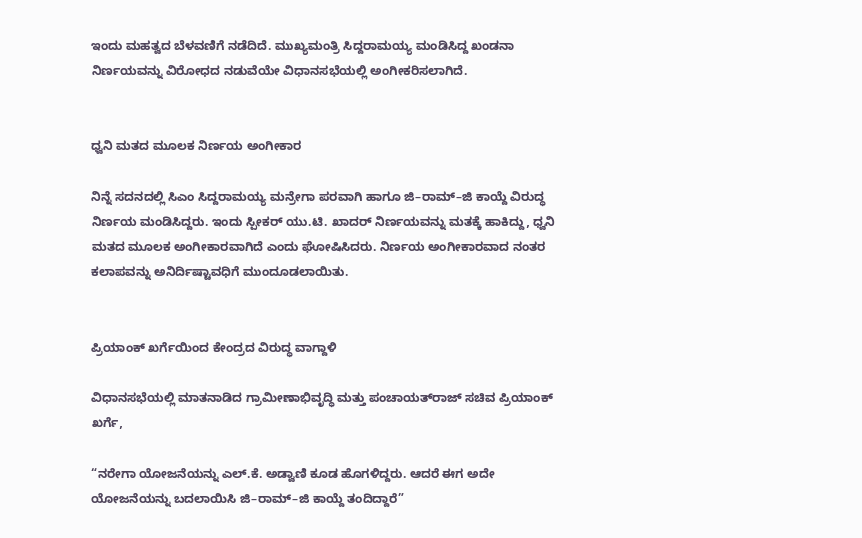ಇಂದು ಮಹತ್ವದ ಬೆಳವಣಿಗೆ ನಡೆದಿದೆ. ಮುಖ್ಯಮಂತ್ರಿ ಸಿದ್ದರಾಮಯ್ಯ ಮಂಡಿಸಿದ್ದ ಖಂಡನಾ ನಿರ್ಣಯವನ್ನು ವಿರೋಧದ ನಡುವೆಯೇ ವಿಧಾನಸಭೆಯಲ್ಲಿ ಅಂಗೀಕರಿಸಲಾಗಿದೆ.


ಧ್ವನಿ ಮತದ ಮೂಲಕ ನಿರ್ಣಯ ಅಂಗೀಕಾರ

ನಿನ್ನೆ ಸದನದಲ್ಲಿ ಸಿಎಂ ಸಿದ್ದರಾಮಯ್ಯ ಮನ್ರೇಗಾ ಪರವಾಗಿ ಹಾಗೂ ಜಿ–ರಾಮ್–ಜಿ ಕಾಯ್ದೆ ವಿರುದ್ಧ ನಿರ್ಣಯ ಮಂಡಿಸಿದ್ದರು. ಇಂದು ಸ್ಪೀಕರ್ ಯು.ಟಿ. ಖಾದರ್ ನಿರ್ಣಯವನ್ನು ಮತಕ್ಕೆ ಹಾಕಿದ್ದು, ಧ್ವನಿ ಮತದ ಮೂಲಕ ಅಂಗೀಕಾರವಾಗಿದೆ ಎಂದು ಘೋಷಿಸಿದರು. ನಿರ್ಣಯ ಅಂಗೀಕಾರವಾದ ನಂತರ ಕಲಾಪವನ್ನು ಅನಿರ್ದಿಷ್ಟಾವಧಿಗೆ ಮುಂದೂಡಲಾಯಿತು.


ಪ್ರಿಯಾಂಕ್ ಖರ್ಗೆಯಿಂದ ಕೇಂದ್ರದ ವಿರುದ್ಧ ವಾಗ್ದಾಳಿ

ವಿಧಾನಸಭೆಯಲ್ಲಿ ಮಾತನಾಡಿದ ಗ್ರಾಮೀಣಾಭಿವೃದ್ಧಿ ಮತ್ತು ಪಂಚಾಯತ್‌ರಾಜ್ ಸಚಿವ ಪ್ರಿಯಾಂಕ್ ಖರ್ಗೆ,

“ನರೇಗಾ ಯೋಜನೆಯನ್ನು ಎಲ್.ಕೆ. ಅಡ್ವಾಣಿ ಕೂಡ ಹೊಗಳಿದ್ದರು. ಆದರೆ ಈಗ ಅದೇ ಯೋಜನೆಯನ್ನು ಬದಲಾಯಿಸಿ ಜಿ–ರಾಮ್–ಜಿ ಕಾಯ್ದೆ ತಂದಿದ್ದಾರೆ”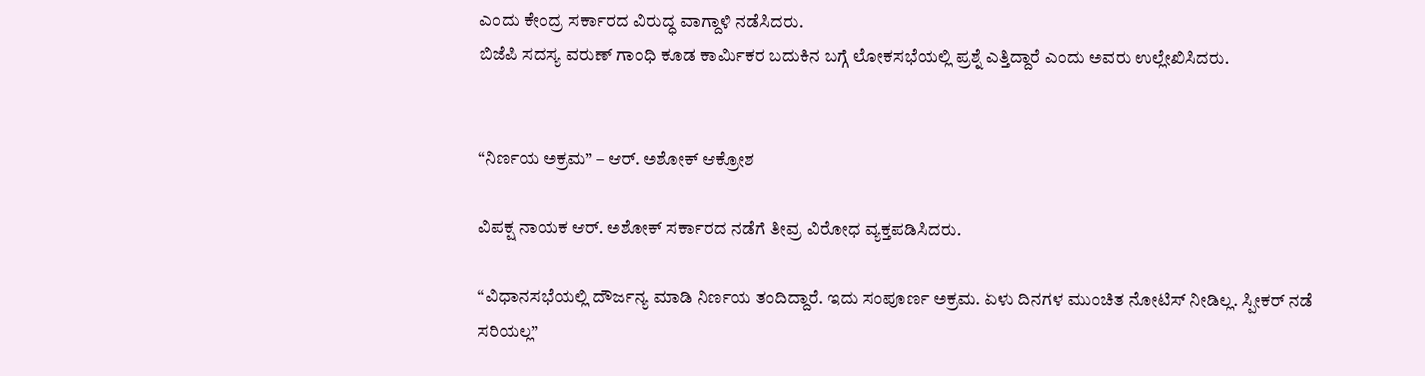ಎಂದು ಕೇಂದ್ರ ಸರ್ಕಾರದ ವಿರುದ್ಧ ವಾಗ್ದಾಳಿ ನಡೆಸಿದರು.
ಬಿಜೆಪಿ ಸದಸ್ಯ ವರುಣ್ ಗಾಂಧಿ ಕೂಡ ಕಾರ್ಮಿಕರ ಬದುಕಿನ ಬಗ್ಗೆ ಲೋಕಸಭೆಯಲ್ಲಿ ಪ್ರಶ್ನೆ ಎತ್ತಿದ್ದಾರೆ ಎಂದು ಅವರು ಉಲ್ಲೇಖಿಸಿದರು.


“ನಿರ್ಣಯ ಅಕ್ರಮ” – ಆರ್. ಅಶೋಕ್ ಆಕ್ರೋಶ

ವಿಪಕ್ಷ ನಾಯಕ ಆರ್. ಅಶೋಕ್ ಸರ್ಕಾರದ ನಡೆಗೆ ತೀವ್ರ ವಿರೋಧ ವ್ಯಕ್ತಪಡಿಸಿದರು.

“ವಿಧಾನಸಭೆಯಲ್ಲಿ ದೌರ್ಜನ್ಯ ಮಾಡಿ ನಿರ್ಣಯ ತಂದಿದ್ದಾರೆ. ಇದು ಸಂಪೂರ್ಣ ಅಕ್ರಮ. ಏಳು ದಿನಗಳ ಮುಂಚಿತ ನೋಟಿಸ್ ನೀಡಿಲ್ಲ. ಸ್ಪೀಕರ್ ನಡೆ ಸರಿಯಲ್ಲ”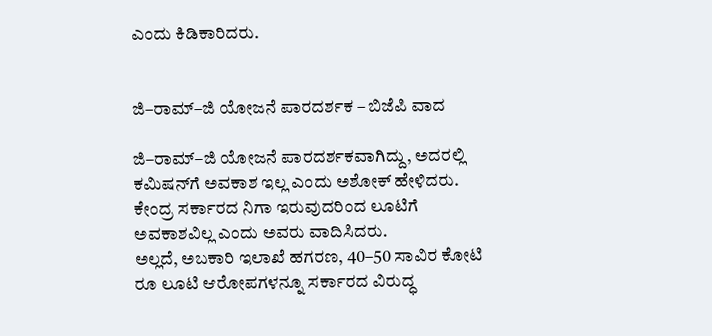ಎಂದು ಕಿಡಿಕಾರಿದರು.


ಜಿ–ರಾಮ್–ಜಿ ಯೋಜನೆ ಪಾರದರ್ಶಕ – ಬಿಜೆಪಿ ವಾದ

ಜಿ–ರಾಮ್–ಜಿ ಯೋಜನೆ ಪಾರದರ್ಶಕವಾಗಿದ್ದು, ಅದರಲ್ಲಿ ಕಮಿಷನ್‌ಗೆ ಅವಕಾಶ ಇಲ್ಲ ಎಂದು ಅಶೋಕ್ ಹೇಳಿದರು.
ಕೇಂದ್ರ ಸರ್ಕಾರದ ನಿಗಾ ಇರುವುದರಿಂದ ಲೂಟಿಗೆ ಅವಕಾಶವಿಲ್ಲ ಎಂದು ಅವರು ವಾದಿಸಿದರು.
ಅಲ್ಲದೆ, ಅಬಕಾರಿ ಇಲಾಖೆ ಹಗರಣ, 40–50 ಸಾವಿರ ಕೋಟಿ ರೂ ಲೂಟಿ ಆರೋಪಗಳನ್ನೂ ಸರ್ಕಾರದ ವಿರುದ್ಧ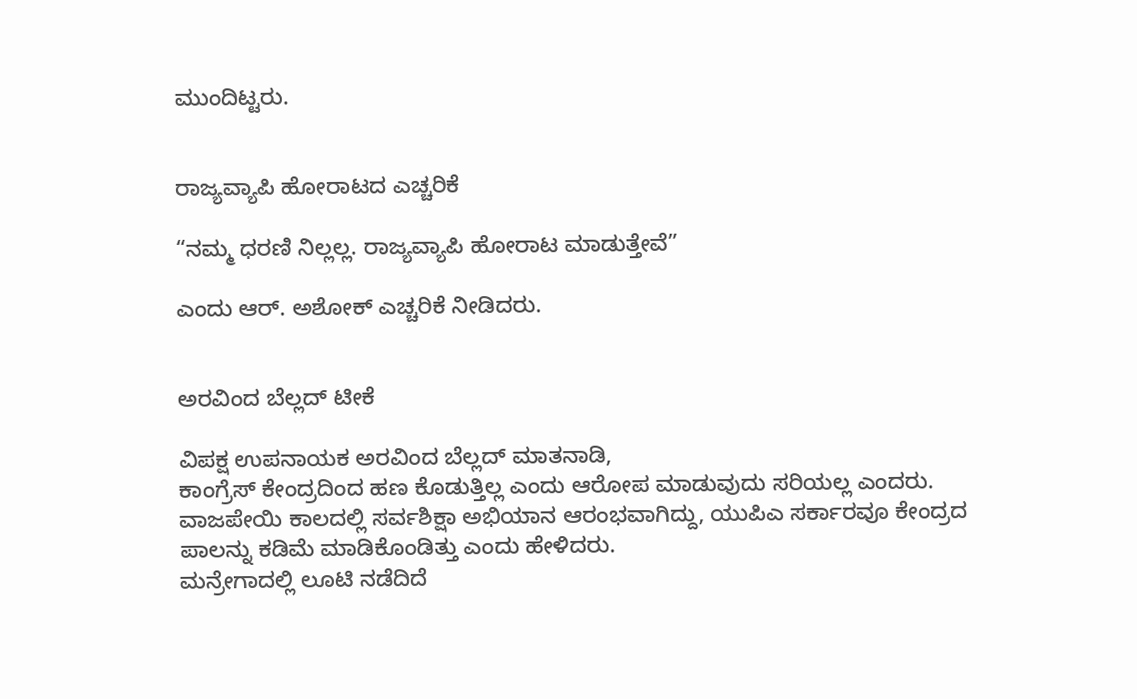ಮುಂದಿಟ್ಟರು.


ರಾಜ್ಯವ್ಯಾಪಿ ಹೋರಾಟದ ಎಚ್ಚರಿಕೆ

“ನಮ್ಮ ಧರಣಿ ನಿಲ್ಲಲ್ಲ. ರಾಜ್ಯವ್ಯಾಪಿ ಹೋರಾಟ ಮಾಡುತ್ತೇವೆ”

ಎಂದು ಆರ್. ಅಶೋಕ್ ಎಚ್ಚರಿಕೆ ನೀಡಿದರು.


ಅರವಿಂದ ಬೆಲ್ಲದ್ ಟೀಕೆ

ವಿಪಕ್ಷ ಉಪನಾಯಕ ಅರವಿಂದ ಬೆಲ್ಲದ್ ಮಾತನಾಡಿ,
ಕಾಂಗ್ರೆಸ್ ಕೇಂದ್ರದಿಂದ ಹಣ ಕೊಡುತ್ತಿಲ್ಲ ಎಂದು ಆರೋಪ ಮಾಡುವುದು ಸರಿಯಲ್ಲ ಎಂದರು.
ವಾಜಪೇಯಿ ಕಾಲದಲ್ಲಿ ಸರ್ವಶಿಕ್ಷಾ ಅಭಿಯಾನ ಆರಂಭವಾಗಿದ್ದು, ಯುಪಿಎ ಸರ್ಕಾರವೂ ಕೇಂದ್ರದ ಪಾಲನ್ನು ಕಡಿಮೆ ಮಾಡಿಕೊಂಡಿತ್ತು ಎಂದು ಹೇಳಿದರು.
ಮನ್ರೇಗಾದಲ್ಲಿ ಲೂಟಿ ನಡೆದಿದೆ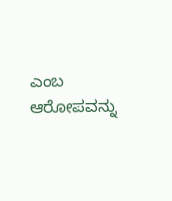ಎಂಬ ಆರೋಪವನ್ನು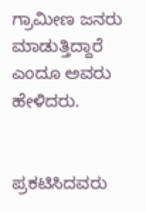ಗ್ರಾಮೀಣ ಜನರು ಮಾಡುತ್ತಿದ್ದಾರೆ ಎಂದೂ ಅವರು ಹೇಳಿದರು.


ಪ್ರಕಟಿಸಿದವರು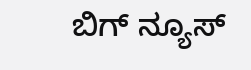ಬಿಗ್ ನ್ಯೂಸ್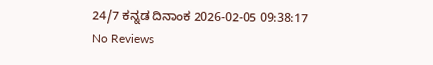24/7 ಕನ್ನಡ ದಿನಾಂಕ 2026-02-05 09:38:17
No Reviews